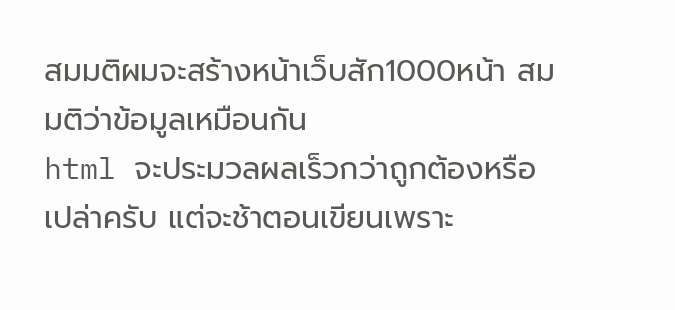สมมติผมจะสร้างหน้าเว็บสัก1000หน้า สมมติว่าข้อมูลเหมือนกัน
html จะประมวลผลเร็วกว่าถูกต้องหรือเปล่าครับ แต่จะช้าตอนเขียนเพราะ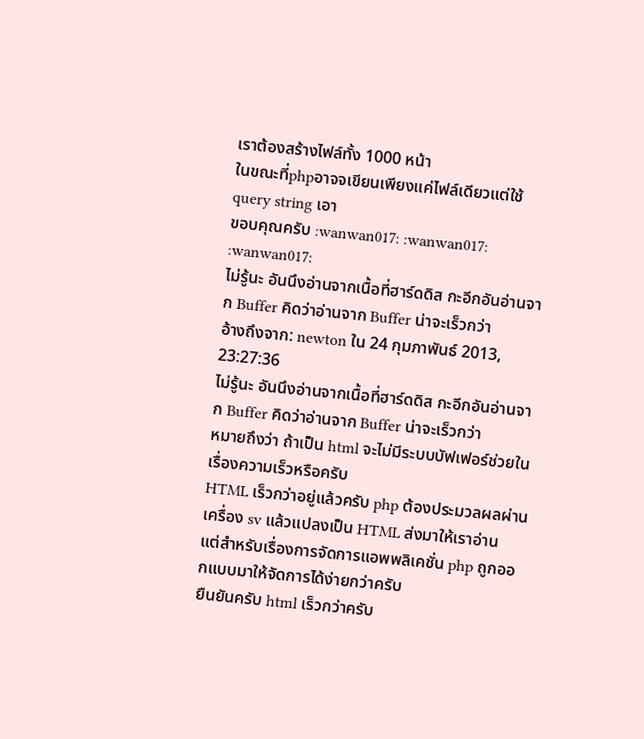เราต้องสร้างไฟล์ทั้ง 1000 หน้า
ในขณะที่phpอาจจเขียนเพียงแค่ไฟล์เดียวแต่ใช้ query string เอา
ขอบคุณครับ :wanwan017: :wanwan017: :wanwan017:
ไม่รู้นะ อันนึงอ่านจากเนื้อที่ฮาร์ดดิส กะอีกอันอ่านจาก Buffer คิดว่าอ่านจาก Buffer น่าจะเร็วกว่า
อ้างถึงจาก: newton ใน 24 กุมภาพันธ์ 2013, 23:27:36
ไม่รู้นะ อันนึงอ่านจากเนื้อที่ฮาร์ดดิส กะอีกอันอ่านจาก Buffer คิดว่าอ่านจาก Buffer น่าจะเร็วกว่า
หมายถึงว่า ถ้าเป็น html จะไม่มีระบบบัฟเฟอร์ช่วยในเรื่องความเร็วหรือครับ
HTML เร็วกว่าอยู่แล้วครับ php ต้องประมวลผลผ่านเครื่อง sv แล้วแปลงเป็น HTML ส่งมาให้เราอ่าน
แต่สำหรับเรื่องการจัดการแอพพลิเคชั่น php ถูกออกแบบมาให้จัดการได้ง่ายกว่าครับ
ยืนยันครับ html เร็วกว่าครับ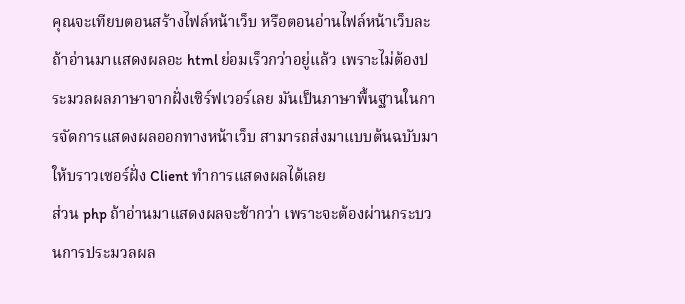คุณจะเทียบตอนสร้างไฟล์หน้าเว็บ หรือตอนอ่านไฟล์หน้าเว็บละ
ถ้าอ่านมาแสดงผลอะ html ย่อมเร็วกว่าอยู่แล้ว เพราะไม่ต้องประมวลผลภาษาจากฝั่งเซิร์ฟเวอร์เลย มันเป็นภาษาพื้นฐานในการจัดการแสดงผลออกทางหน้าเว็บ สามารถส่งมาแบบต้นฉบับมาให้บราวเซอร์ฝั่ง Client ทำการแสดงผลได้เลย
ส่วน php ถ้าอ่านมาแสดงผลจะช้ากว่า เพราะจะต้องผ่านกระบวนการประมวลผล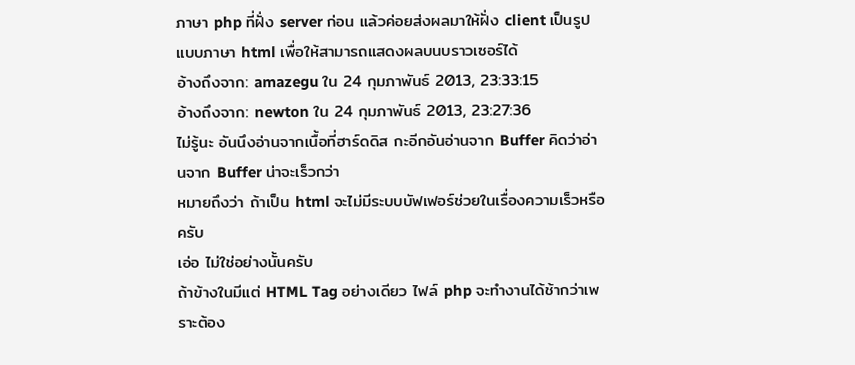ภาษา php ที่ฝั่ง server ก่อน แล้วค่อยส่งผลมาให้ฝั่ง client เป็นรูปแบบภาษา html เพื่อให้สามารถแสดงผลบนบราวเซอร์ได้
อ้างถึงจาก: amazegu ใน 24 กุมภาพันธ์ 2013, 23:33:15
อ้างถึงจาก: newton ใน 24 กุมภาพันธ์ 2013, 23:27:36
ไม่รู้นะ อันนึงอ่านจากเนื้อที่ฮาร์ดดิส กะอีกอันอ่านจาก Buffer คิดว่าอ่านจาก Buffer น่าจะเร็วกว่า
หมายถึงว่า ถ้าเป็น html จะไม่มีระบบบัฟเฟอร์ช่วยในเรื่องความเร็วหรือครับ
เอ่อ ไม่ใช่อย่างนั้นครับ
ถ้าข้างในมีแต่ HTML Tag อย่างเดียว ไฟล์ php จะทำงานได้ช้ากว่าเพราะต้อง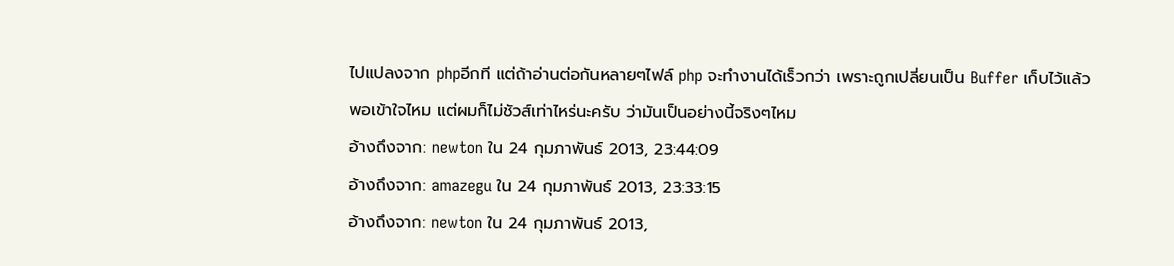ไปแปลงจาก phpอีกที แต่ถ้าอ่านต่อกันหลายๆไฟล์ php จะทำงานได้เร็วกว่า เพราะถูกเปลี่ยนเป็น Buffer เก็บไว้แล้ว
พอเข้าใจไหม แต่ผมก็ไม่ชัวส์เท่าไหร่นะครับ ว่ามันเป็นอย่างนี้จริงๆไหม
อ้างถึงจาก: newton ใน 24 กุมภาพันธ์ 2013, 23:44:09
อ้างถึงจาก: amazegu ใน 24 กุมภาพันธ์ 2013, 23:33:15
อ้างถึงจาก: newton ใน 24 กุมภาพันธ์ 2013,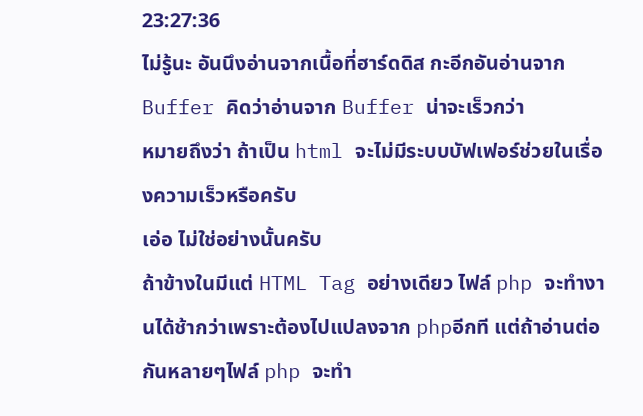23:27:36
ไม่รู้นะ อันนึงอ่านจากเนื้อที่ฮาร์ดดิส กะอีกอันอ่านจาก Buffer คิดว่าอ่านจาก Buffer น่าจะเร็วกว่า
หมายถึงว่า ถ้าเป็น html จะไม่มีระบบบัฟเฟอร์ช่วยในเรื่องความเร็วหรือครับ
เอ่อ ไม่ใช่อย่างนั้นครับ
ถ้าข้างในมีแต่ HTML Tag อย่างเดียว ไฟล์ php จะทำงานได้ช้ากว่าเพราะต้องไปแปลงจาก phpอีกที แต่ถ้าอ่านต่อกันหลายๆไฟล์ php จะทำ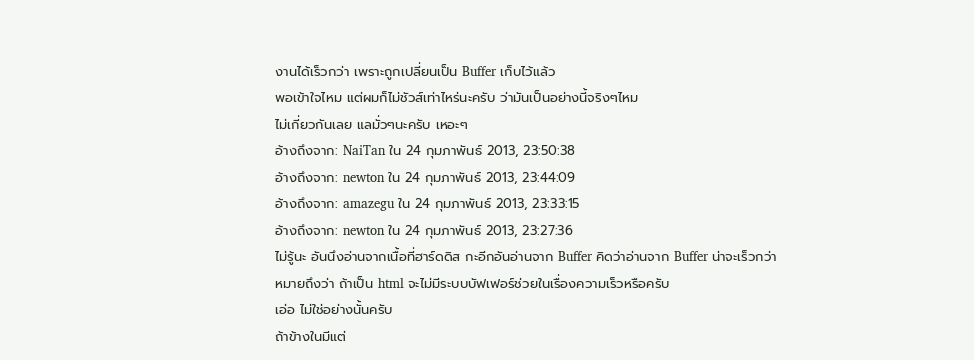งานได้เร็วกว่า เพราะถูกเปลี่ยนเป็น Buffer เก็บไว้แล้ว
พอเข้าใจไหม แต่ผมก็ไม่ชัวส์เท่าไหร่นะครับ ว่ามันเป็นอย่างนี้จริงๆไหม
ไม่เกี่ยวกันเลย แลมั่วๆนะครับ เหอะๆ
อ้างถึงจาก: NaiTan ใน 24 กุมภาพันธ์ 2013, 23:50:38
อ้างถึงจาก: newton ใน 24 กุมภาพันธ์ 2013, 23:44:09
อ้างถึงจาก: amazegu ใน 24 กุมภาพันธ์ 2013, 23:33:15
อ้างถึงจาก: newton ใน 24 กุมภาพันธ์ 2013, 23:27:36
ไม่รู้นะ อันนึงอ่านจากเนื้อที่ฮาร์ดดิส กะอีกอันอ่านจาก Buffer คิดว่าอ่านจาก Buffer น่าจะเร็วกว่า
หมายถึงว่า ถ้าเป็น html จะไม่มีระบบบัฟเฟอร์ช่วยในเรื่องความเร็วหรือครับ
เอ่อ ไม่ใช่อย่างนั้นครับ
ถ้าข้างในมีแต่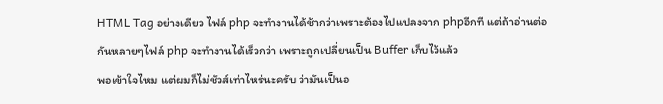HTML Tag อย่างเดียว ไฟล์ php จะทำงานได้ช้ากว่าเพราะต้องไปแปลงจาก phpอีกที แต่ถ้าอ่านต่อกันหลายๆไฟล์ php จะทำงานได้เร็วกว่า เพราะถูกเปลี่ยนเป็น Buffer เก็บไว้แล้ว
พอเข้าใจไหม แต่ผมก็ไม่ชัวส์เท่าไหร่นะครับ ว่ามันเป็นอ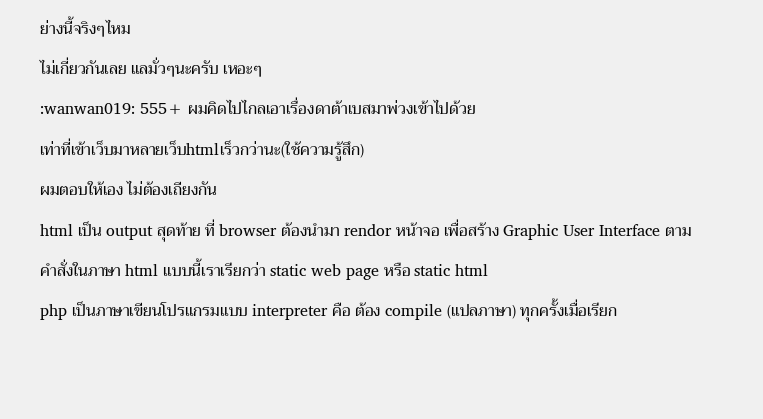ย่างนี้จริงๆไหม
ไม่เกี่ยวกันเลย แลมั่วๆนะครับ เหอะๆ
:wanwan019: 555+ ผมคิดไปไกลเอาเรื่องดาต้าเบสมาพ่วงเข้าไปด้วย
เท่าที่เข้าเว็บมาหลายเว็บhtmlเร็วกว่านะ(ใช้ความรู้สึก)
ผมตอบให้เอง ไม่ต้องเถียงกัน
html เป็น output สุดท้าย ที่ browser ต้องนำมา rendor หน้าจอ เพื่อสร้าง Graphic User Interface ตามคำสั่งในภาษา html แบบนี้เราเรียกว่า static web page หรือ static html
php เป็นภาษาเขียนโปรแกรมแบบ interpreter คือ ต้อง compile (แปลภาษา) ทุกครั้งเมื่อเรียก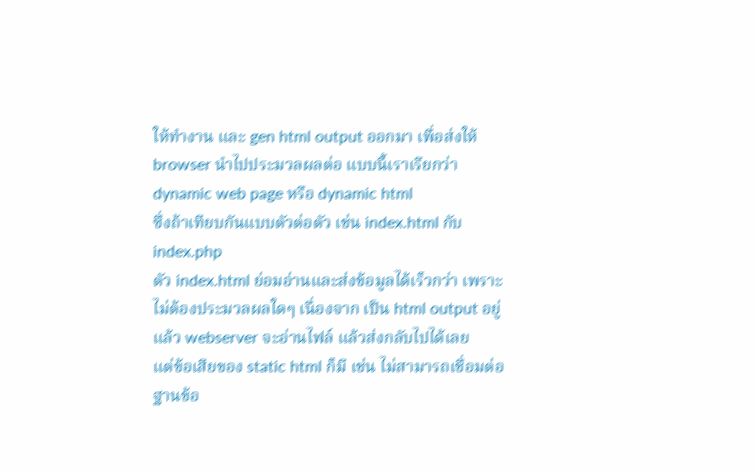ให้ทำงาน และ gen html output ออกมา เพื่อส่งให้ browser นำไปประมวลผลต่อ แบบนี้เราเรียกว่า dynamic web page หรือ dynamic html
ซึ่งถ้าเทียบกันแบบตัวต่อตัว เช่น index.html กับ index.php
ตัว index.html ย่อมอ่านและส่งข้อมูลได้เร็วกว่า เพราะ ไม่ต้องประมวลผลใดๆ เนื่องจาก เป็น html output อยู่แล้ว webserver จะอ่านไฟล์ แล้วส่งกลับไปได้เลย
แต่ข้อเสียของ static html ก็มี เช่น ไม่สามารถเชื่อมต่อฐานข้อ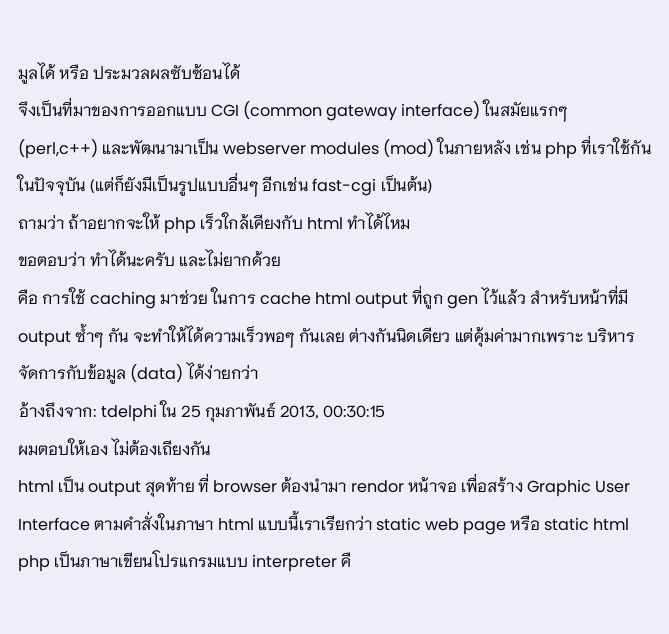มูลได้ หรือ ประมวลผลซับซ้อนได้
จึงเป็นที่มาของการออกแบบ CGI (common gateway interface) ในสมัยแรกๆ (perl,c++) และพัฒนามาเป็น webserver modules (mod) ในภายหลัง เช่น php ที่เราใช้กันในปัจจุบัน (แต่ก็ยังมีเป็นรูปแบบอื่นๆ อีกเช่น fast-cgi เป็นต้น)
ถามว่า ถ้าอยากจะให้ php เร็วใกล้เคียงกับ html ทำได้ไหม
ขอตอบว่า ทำได้นะครับ และไม่ยากด้วย
คือ การใช้ caching มาช่วย ในการ cache html output ที่ถูก gen ไว้แล้ว สำหรับหน้าที่มี output ซ้ำๆ กัน จะทำให้ได้ความเร็วพอๆ กันเลย ต่างกันนิดเดียว แต่คุ้มค่ามากเพราะ บริหารจัดการกับข้อมูล (data) ได้ง่ายกว่า
อ้างถึงจาก: tdelphi ใน 25 กุมภาพันธ์ 2013, 00:30:15
ผมตอบให้เอง ไม่ต้องเถียงกัน
html เป็น output สุดท้าย ที่ browser ต้องนำมา rendor หน้าจอ เพื่อสร้าง Graphic User Interface ตามคำสั่งในภาษา html แบบนี้เราเรียกว่า static web page หรือ static html
php เป็นภาษาเขียนโปรแกรมแบบ interpreter คื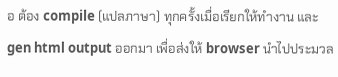อ ต้อง compile (แปลภาษา) ทุกครั้งเมื่อเรียกให้ทำงาน และ gen html output ออกมา เพื่อส่งให้ browser นำไปประมวล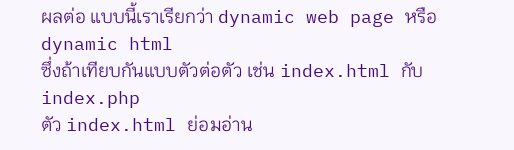ผลต่อ แบบนี้เราเรียกว่า dynamic web page หรือ dynamic html
ซึ่งถ้าเทียบกันแบบตัวต่อตัว เช่น index.html กับ index.php
ตัว index.html ย่อมอ่าน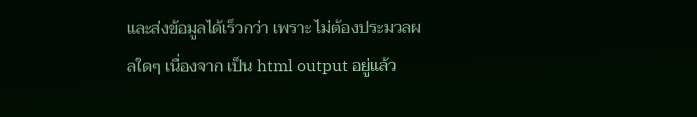และส่งข้อมูลได้เร็วกว่า เพราะ ไม่ต้องประมวลผลใดๆ เนื่องจาก เป็น html output อยู่แล้ว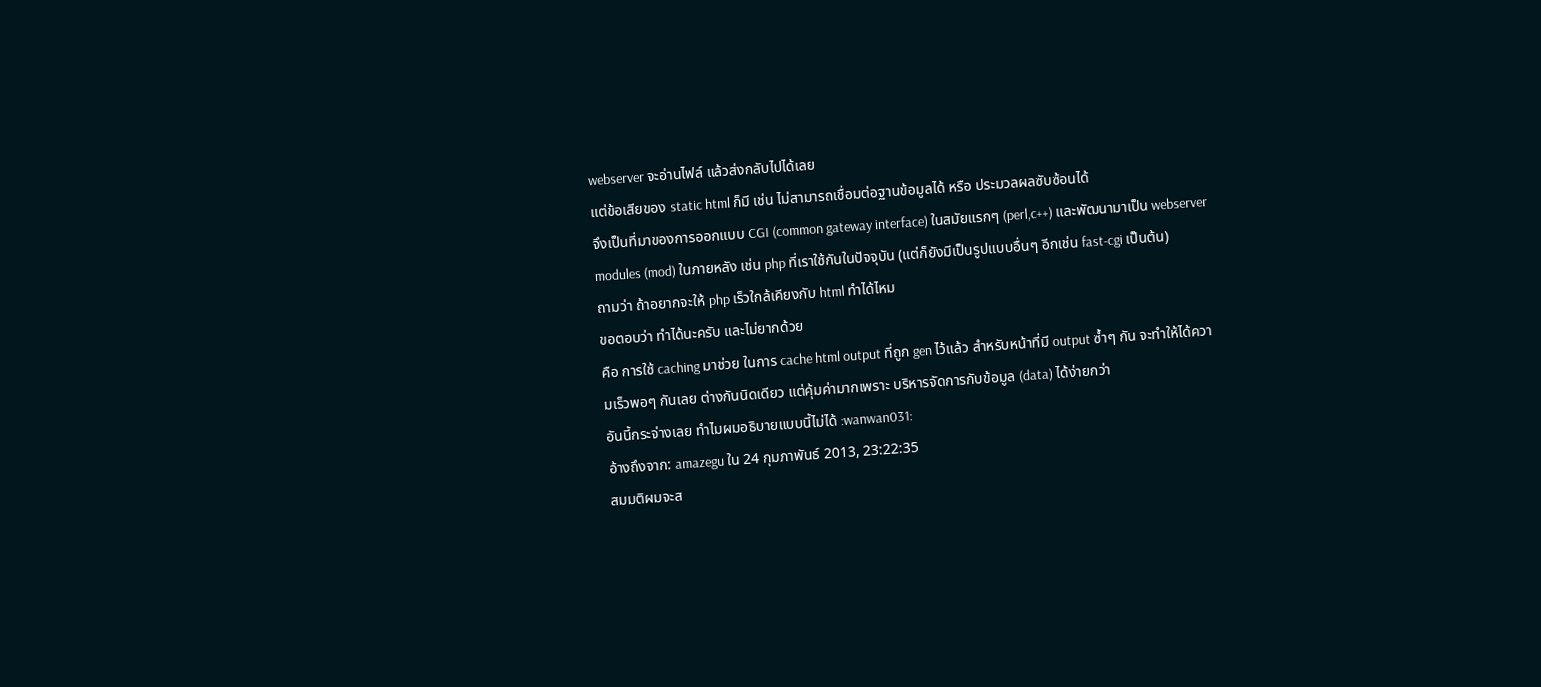webserver จะอ่านไฟล์ แล้วส่งกลับไปได้เลย
แต่ข้อเสียของ static html ก็มี เช่น ไม่สามารถเชื่อมต่อฐานข้อมูลได้ หรือ ประมวลผลซับซ้อนได้
จึงเป็นที่มาของการออกแบบ CGI (common gateway interface) ในสมัยแรกๆ (perl,c++) และพัฒนามาเป็น webserver modules (mod) ในภายหลัง เช่น php ที่เราใช้กันในปัจจุบัน (แต่ก็ยังมีเป็นรูปแบบอื่นๆ อีกเช่น fast-cgi เป็นต้น)
ถามว่า ถ้าอยากจะให้ php เร็วใกล้เคียงกับ html ทำได้ไหม
ขอตอบว่า ทำได้นะครับ และไม่ยากด้วย
คือ การใช้ caching มาช่วย ในการ cache html output ที่ถูก gen ไว้แล้ว สำหรับหน้าที่มี output ซ้ำๆ กัน จะทำให้ได้ความเร็วพอๆ กันเลย ต่างกันนิดเดียว แต่คุ้มค่ามากเพราะ บริหารจัดการกับข้อมูล (data) ได้ง่ายกว่า
อันนี้กระจ่างเลย ทำไมผมอธิบายแบบนี้ไม่ได้ :wanwan031:
อ้างถึงจาก: amazegu ใน 24 กุมภาพันธ์ 2013, 23:22:35
สมมติผมจะส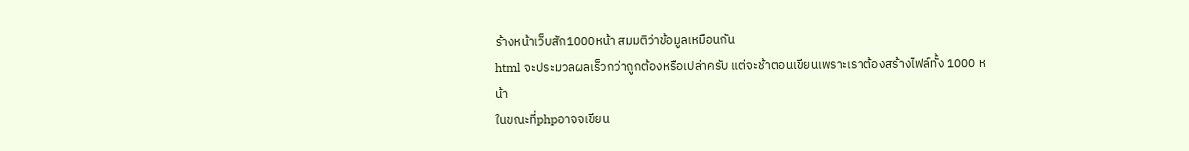ร้างหน้าเว็บสัก1000หน้า สมมติว่าข้อมูลเหมือนกัน
html จะประมวลผลเร็วกว่าถูกต้องหรือเปล่าครับ แต่จะช้าตอนเขียนเพราะเราต้องสร้างไฟล์ทั้ง 1000 หน้า
ในขณะที่phpอาจจเขียน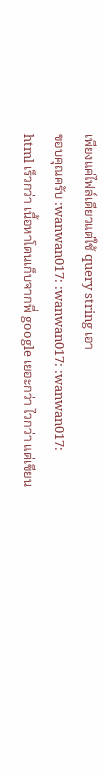เพียงแค่ไฟล์เดียวแต่ใช้ query string เอา
ขอบคุณครับ :wanwan017: :wanwan017: :wanwan017:
html เร็วกว่า เนื้อหาโดนเก็บจากพี่ google เยอะกว่า ไวกว่า แต่เขียน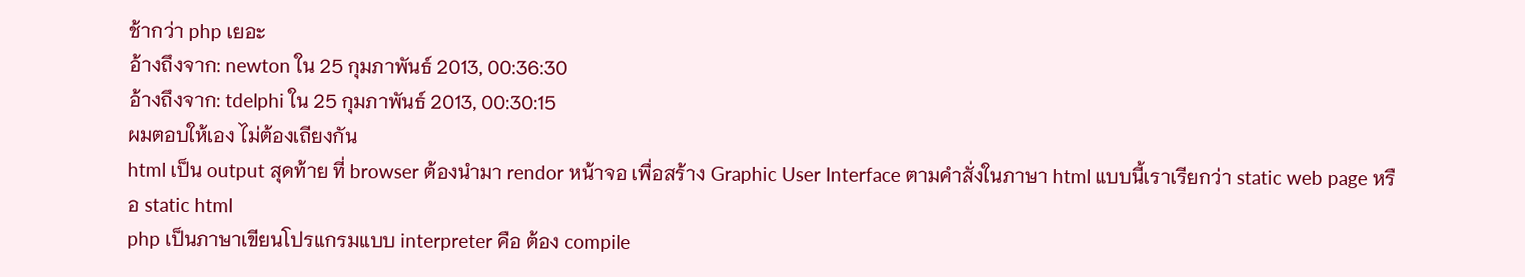ช้ากว่า php เยอะ
อ้างถึงจาก: newton ใน 25 กุมภาพันธ์ 2013, 00:36:30
อ้างถึงจาก: tdelphi ใน 25 กุมภาพันธ์ 2013, 00:30:15
ผมตอบให้เอง ไม่ต้องเถียงกัน
html เป็น output สุดท้าย ที่ browser ต้องนำมา rendor หน้าจอ เพื่อสร้าง Graphic User Interface ตามคำสั่งในภาษา html แบบนี้เราเรียกว่า static web page หรือ static html
php เป็นภาษาเขียนโปรแกรมแบบ interpreter คือ ต้อง compile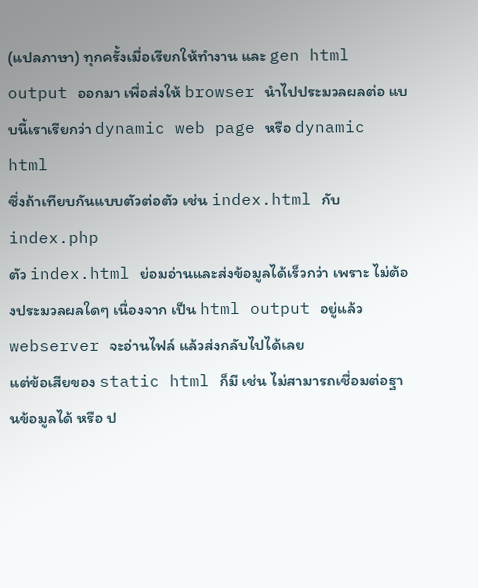(แปลภาษา) ทุกครั้งเมื่อเรียกให้ทำงาน และ gen html output ออกมา เพื่อส่งให้ browser นำไปประมวลผลต่อ แบบนี้เราเรียกว่า dynamic web page หรือ dynamic html
ซึ่งถ้าเทียบกันแบบตัวต่อตัว เช่น index.html กับ index.php
ตัว index.html ย่อมอ่านและส่งข้อมูลได้เร็วกว่า เพราะ ไม่ต้องประมวลผลใดๆ เนื่องจาก เป็น html output อยู่แล้ว webserver จะอ่านไฟล์ แล้วส่งกลับไปได้เลย
แต่ข้อเสียของ static html ก็มี เช่น ไม่สามารถเชื่อมต่อฐานข้อมูลได้ หรือ ป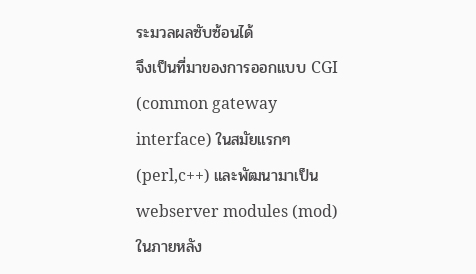ระมวลผลซับซ้อนได้
จึงเป็นที่มาของการออกแบบ CGI (common gateway interface) ในสมัยแรกๆ (perl,c++) และพัฒนามาเป็น webserver modules (mod) ในภายหลัง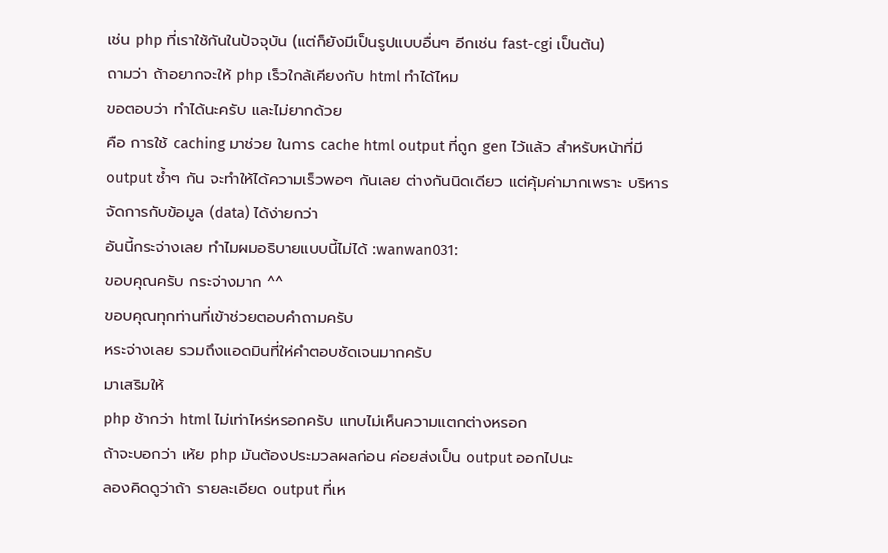เช่น php ที่เราใช้กันในปัจจุบัน (แต่ก็ยังมีเป็นรูปแบบอื่นๆ อีกเช่น fast-cgi เป็นต้น)
ถามว่า ถ้าอยากจะให้ php เร็วใกล้เคียงกับ html ทำได้ไหม
ขอตอบว่า ทำได้นะครับ และไม่ยากด้วย
คือ การใช้ caching มาช่วย ในการ cache html output ที่ถูก gen ไว้แล้ว สำหรับหน้าที่มี output ซ้ำๆ กัน จะทำให้ได้ความเร็วพอๆ กันเลย ต่างกันนิดเดียว แต่คุ้มค่ามากเพราะ บริหารจัดการกับข้อมูล (data) ได้ง่ายกว่า
อันนี้กระจ่างเลย ทำไมผมอธิบายแบบนี้ไม่ได้ :wanwan031:
ขอบคุณครับ กระจ่างมาก ^^
ขอบคุณทุกท่านที่เข้าช่วยตอบคำถามครับ
หระจ่างเลย รวมถึงแอดมินที่ให่คำตอบชัดเจนมากครับ
มาเสริมให้
php ช้ากว่า html ไม่เท่าไหร่หรอกครับ แทบไม่เห็นความแตกต่างหรอก
ถ้าจะบอกว่า เห้ย php มันต้องประมวลผลก่อน ค่อยส่งเป็น output ออกไปนะ
ลองคิดดูว่าถ้า รายละเอียด output ที่เห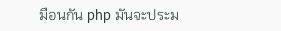มือนกัน php มันจะประม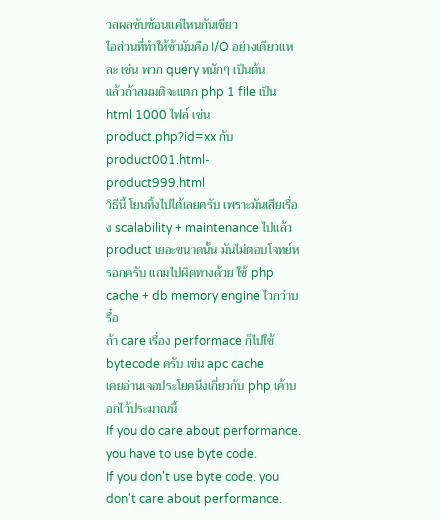วลผลซับซ้อนแค่ไหนกันเชียว
ไอส่วนที่ทำให้ช้ามันคือ I/O อย่างเดียวแหละ เช่น พวก query หนักๆ เป็นต้น
แล้วถ้าสมมติจะแตก php 1 file เป็น html 1000 ไฟล์ เช่น product.php?id=xx กับ product001.html-product999.html
วิธีนี้ โยนทิ้งไปได้เลยครับ เพราะมันเสียเรื่อง scalability + maintenance ไปแล้ว product เยอะขนาดนั้น มันไม่ตอบโจทย์หรอกครับ แถมไปผิดทางด้วย ใช้ php cache + db memory engine ไวกว่าบรื๋อ
ถ้า care เรื่อง performace ก็ไปใช้ bytecode ครับ เฃ่น apc cache
เคยอ่านเจอประโยคนึงเกี่ยวกับ php เค้าบอกไว้ประมาณนี้
If you do care about performance. you have to use byte code.
If you don't use byte code. you don't care about performance.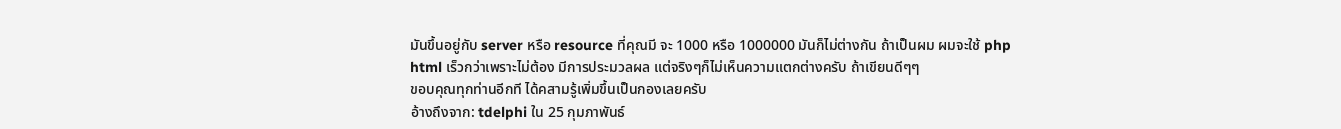มันขึ้นอยู่กับ server หรือ resource ที่คุณมี จะ 1000 หรือ 1000000 มันก็ไม่ต่างกัน ถ้าเป็นผม ผมจะใช้ php
html เร็วกว่าเพราะไม่ต้อง มีการประมวลผล แต่จริงๆก็ไม่เห็นความแตกต่างครับ ถ้าเขียนดีๆๆ
ขอบคุณทุกท่านอีกที ได้คสามรู้เพิ่มขึ้นเป็นกองเลยครับ
อ้างถึงจาก: tdelphi ใน 25 กุมภาพันธ์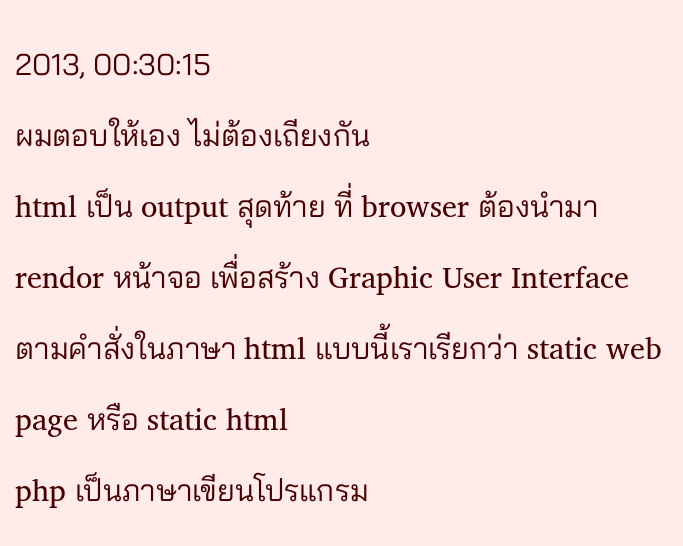2013, 00:30:15
ผมตอบให้เอง ไม่ต้องเถียงกัน
html เป็น output สุดท้าย ที่ browser ต้องนำมา rendor หน้าจอ เพื่อสร้าง Graphic User Interface ตามคำสั่งในภาษา html แบบนี้เราเรียกว่า static web page หรือ static html
php เป็นภาษาเขียนโปรแกรม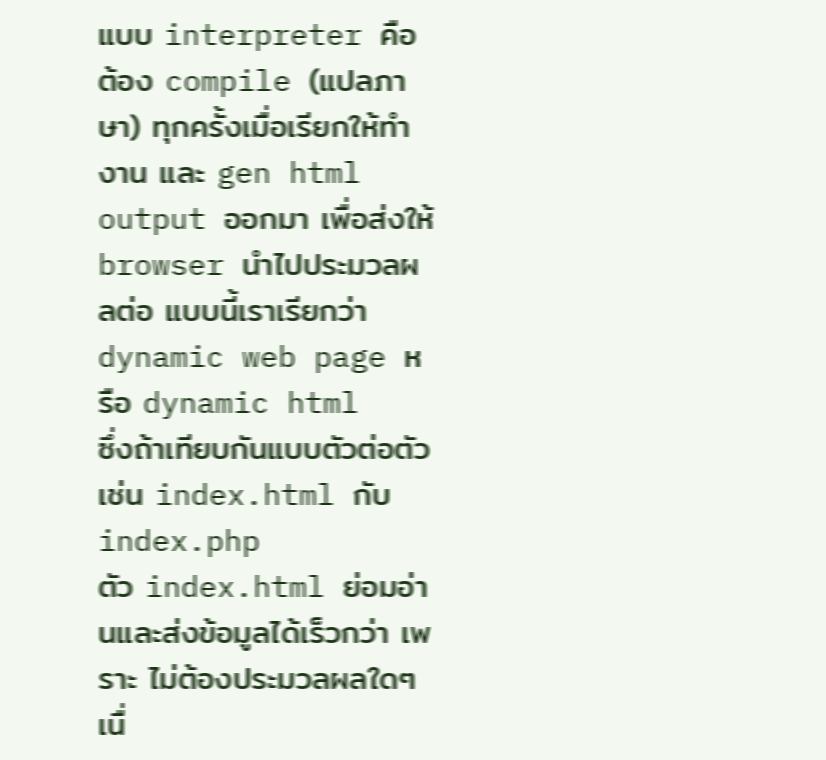แบบ interpreter คือ ต้อง compile (แปลภาษา) ทุกครั้งเมื่อเรียกให้ทำงาน และ gen html output ออกมา เพื่อส่งให้ browser นำไปประมวลผลต่อ แบบนี้เราเรียกว่า dynamic web page หรือ dynamic html
ซึ่งถ้าเทียบกันแบบตัวต่อตัว เช่น index.html กับ index.php
ตัว index.html ย่อมอ่านและส่งข้อมูลได้เร็วกว่า เพราะ ไม่ต้องประมวลผลใดๆ เนื่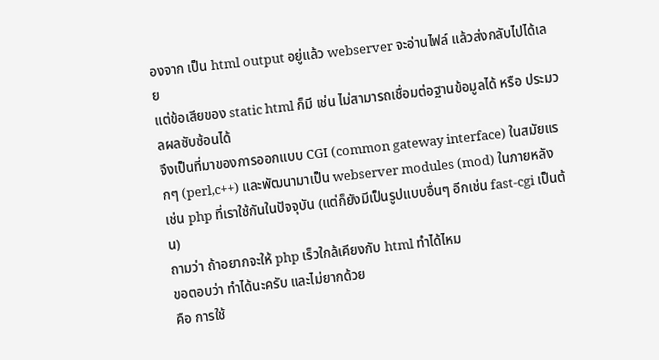องจาก เป็น html output อยู่แล้ว webserver จะอ่านไฟล์ แล้วส่งกลับไปได้เลย
แต่ข้อเสียของ static html ก็มี เช่น ไม่สามารถเชื่อมต่อฐานข้อมูลได้ หรือ ประมวลผลซับซ้อนได้
จึงเป็นที่มาของการออกแบบ CGI (common gateway interface) ในสมัยแรกๆ (perl,c++) และพัฒนามาเป็น webserver modules (mod) ในภายหลัง เช่น php ที่เราใช้กันในปัจจุบัน (แต่ก็ยังมีเป็นรูปแบบอื่นๆ อีกเช่น fast-cgi เป็นต้น)
ถามว่า ถ้าอยากจะให้ php เร็วใกล้เคียงกับ html ทำได้ไหม
ขอตอบว่า ทำได้นะครับ และไม่ยากด้วย
คือ การใช้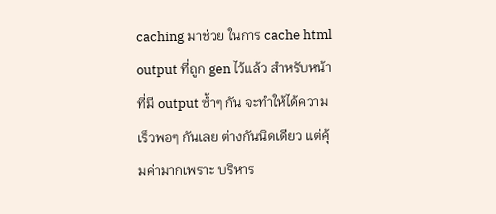caching มาช่วย ในการ cache html output ที่ถูก gen ไว้แล้ว สำหรับหน้าที่มี output ซ้ำๆ กัน จะทำให้ได้ความเร็วพอๆ กันเลย ต่างกันนิดเดียว แต่คุ้มค่ามากเพราะ บริหาร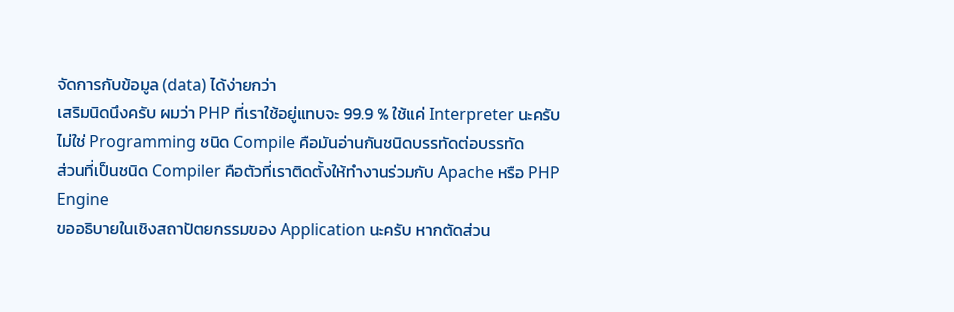จัดการกับข้อมูล (data) ได้ง่ายกว่า
เสริมนิดนึงครับ ผมว่า PHP ที่เราใช้อยู่แทบจะ 99.9 % ใช้แค่ Interpreter นะครับ ไม่ใช่ Programming ชนิด Compile คือมันอ่านกันชนิดบรรทัดต่อบรรทัด
ส่วนที่เป็นชนิด Compiler คือตัวที่เราติดตั้งให้ทำงานร่วมกับ Apache หรือ PHP Engine
ขออธิบายในเชิงสถาปัตยกรรมของ Application นะครับ หากตัดส่วน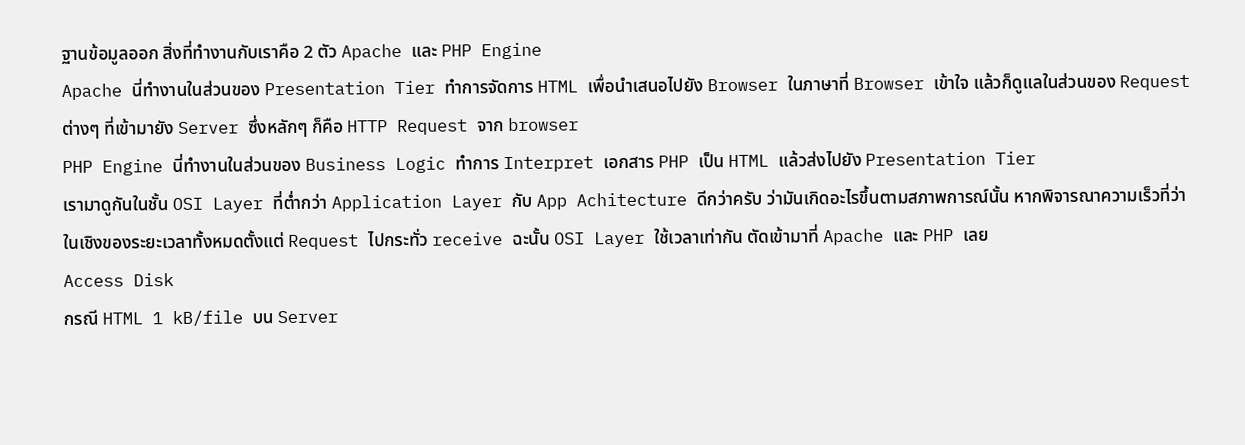ฐานข้อมูลออก สิ่งที่ทำงานกับเราคือ 2 ตัว Apache และ PHP Engine
Apache นี่ทำงานในส่วนของ Presentation Tier ทำการจัดการ HTML เพื่อนำเสนอไปยัง Browser ในภาษาที่ Browser เข้าใจ แล้วก็ดูแลในส่วนของ Request ต่างๆ ที่เข้ามายัง Server ซึ่งหลักๆ ก็คือ HTTP Request จาก browser
PHP Engine นี่ทำงานในส่วนของ Business Logic ทำการ Interpret เอกสาร PHP เป็น HTML แล้วส่งไปยัง Presentation Tier
เรามาดูกันในชั้น OSI Layer ที่ต่ำกว่า Application Layer กับ App Achitecture ดีกว่าครับ ว่ามันเกิดอะไรขึ้นตามสภาพการณ์นั้น หากพิจารณาความเร็วที่ว่าในเชิงของระยะเวลาทั้งหมดตั้งแต่ Request ไปกระทั่ว receive ฉะนั้น OSI Layer ใช้เวลาเท่ากัน ตัดเข้ามาที่ Apache และ PHP เลย
Access Disk
กรณี HTML 1 kB/file บน Server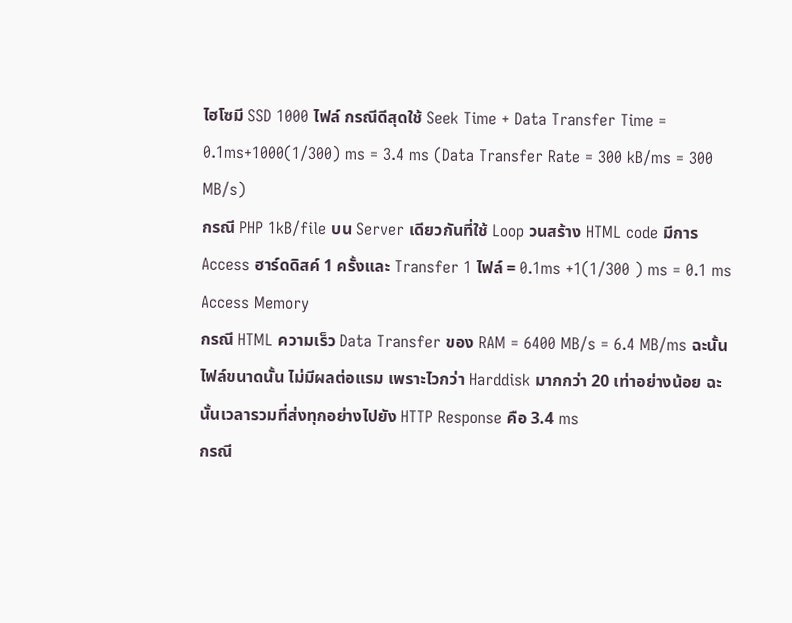ไฮโซมี SSD 1000 ไฟล์ กรณีดีสุดใช้ Seek Time + Data Transfer Time = 0.1ms+1000(1/300) ms = 3.4 ms (Data Transfer Rate = 300 kB/ms = 300 MB/s)
กรณี PHP 1kB/file บน Server เดียวกันที่ใช้ Loop วนสร้าง HTML code มีการ Access ฮาร์ดดิสค์ 1 ครั้งและ Transfer 1 ไฟล์ = 0.1ms +1(1/300 ) ms = 0.1 ms
Access Memory
กรณี HTML ความเร็ว Data Transfer ของ RAM = 6400 MB/s = 6.4 MB/ms ฉะนั้นไฟล์ขนาดนั้น ไม่มีผลต่อแรม เพราะไวกว่า Harddisk มากกว่า 20 เท่าอย่างน้อย ฉะนั้นเวลารวมที่ส่งทุกอย่างไปยัง HTTP Response คือ 3.4 ms
กรณี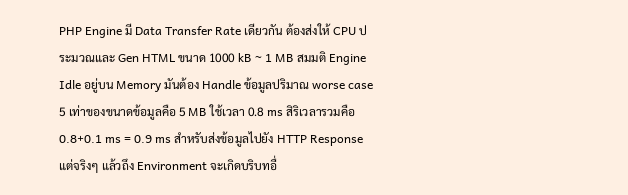PHP Engine มี Data Transfer Rate เดียวกัน ต้องส่งให้ CPU ประมวณและ Gen HTML ขนาด 1000 kB ~ 1 MB สมมติ Engine Idle อยู่บน Memory มันต้อง Handle ข้อมูลปริมาณ worse case 5 เท่าของขนาดข้อมูลคือ 5 MB ใช้เวลา 0.8 ms สิริเวลารวมคือ 0.8+0.1 ms = 0.9 ms สำหรับส่งข้อมูลไปยัง HTTP Response แต่จริงๆ แล้วถึง Environment จะเกิดบริบทอื่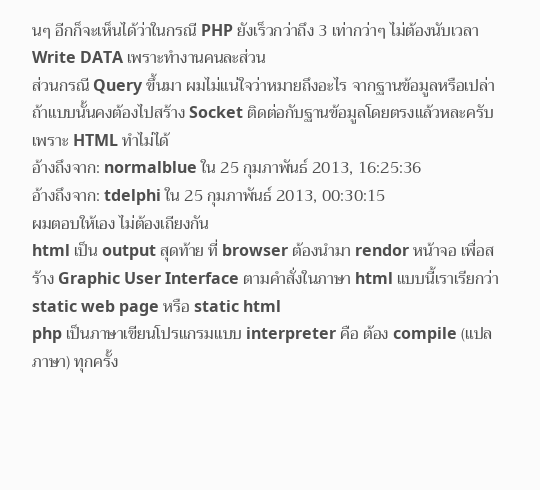นๆ อีกก็จะเห็นได้ว่าในกรณี PHP ยังเร็วกว่าถึง 3 เท่ากว่าๆ ไม่ต้องนับเวลา Write DATA เพราะทำงานคนละส่วน
ส่วนกรณี Query ขึ้นมา ผมไม่แน่ใจว่าหมายถึงอะไร จากฐานข้อมูลหรือเปล่า ถ้าแบบนั้นคงต้องไปสร้าง Socket ติดต่อกับฐานข้อมูลโดยตรงแล้วหละครับเพราะ HTML ทำไม่ได้
อ้างถึงจาก: normalblue ใน 25 กุมภาพันธ์ 2013, 16:25:36
อ้างถึงจาก: tdelphi ใน 25 กุมภาพันธ์ 2013, 00:30:15
ผมตอบให้เอง ไม่ต้องเถียงกัน
html เป็น output สุดท้าย ที่ browser ต้องนำมา rendor หน้าจอ เพื่อสร้าง Graphic User Interface ตามคำสั่งในภาษา html แบบนี้เราเรียกว่า static web page หรือ static html
php เป็นภาษาเขียนโปรแกรมแบบ interpreter คือ ต้อง compile (แปลภาษา) ทุกครั้ง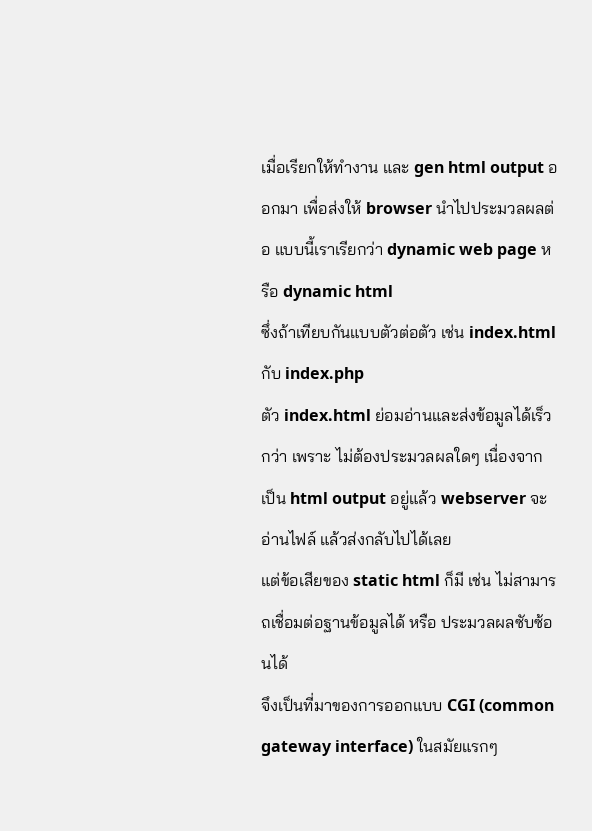เมื่อเรียกให้ทำงาน และ gen html output ออกมา เพื่อส่งให้ browser นำไปประมวลผลต่อ แบบนี้เราเรียกว่า dynamic web page หรือ dynamic html
ซึ่งถ้าเทียบกันแบบตัวต่อตัว เช่น index.html กับ index.php
ตัว index.html ย่อมอ่านและส่งข้อมูลได้เร็วกว่า เพราะ ไม่ต้องประมวลผลใดๆ เนื่องจาก เป็น html output อยู่แล้ว webserver จะอ่านไฟล์ แล้วส่งกลับไปได้เลย
แต่ข้อเสียของ static html ก็มี เช่น ไม่สามารถเชื่อมต่อฐานข้อมูลได้ หรือ ประมวลผลซับซ้อนได้
จึงเป็นที่มาของการออกแบบ CGI (common gateway interface) ในสมัยแรกๆ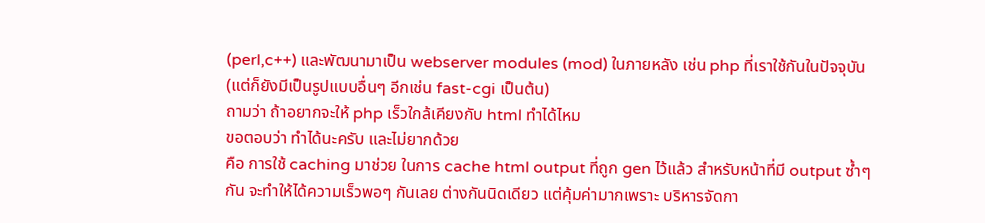(perl,c++) และพัฒนามาเป็น webserver modules (mod) ในภายหลัง เช่น php ที่เราใช้กันในปัจจุบัน (แต่ก็ยังมีเป็นรูปแบบอื่นๆ อีกเช่น fast-cgi เป็นต้น)
ถามว่า ถ้าอยากจะให้ php เร็วใกล้เคียงกับ html ทำได้ไหม
ขอตอบว่า ทำได้นะครับ และไม่ยากด้วย
คือ การใช้ caching มาช่วย ในการ cache html output ที่ถูก gen ไว้แล้ว สำหรับหน้าที่มี output ซ้ำๆ กัน จะทำให้ได้ความเร็วพอๆ กันเลย ต่างกันนิดเดียว แต่คุ้มค่ามากเพราะ บริหารจัดกา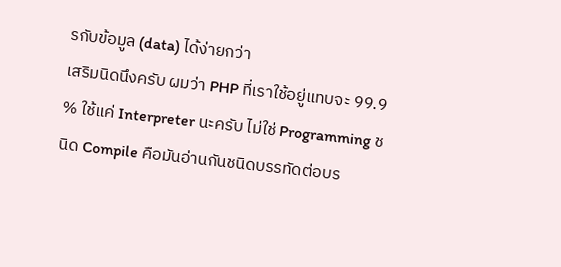รกับข้อมูล (data) ได้ง่ายกว่า
เสริมนิดนึงครับ ผมว่า PHP ที่เราใช้อยู่แทบจะ 99.9 % ใช้แค่ Interpreter นะครับ ไม่ใช่ Programming ชนิด Compile คือมันอ่านกันชนิดบรรทัดต่อบร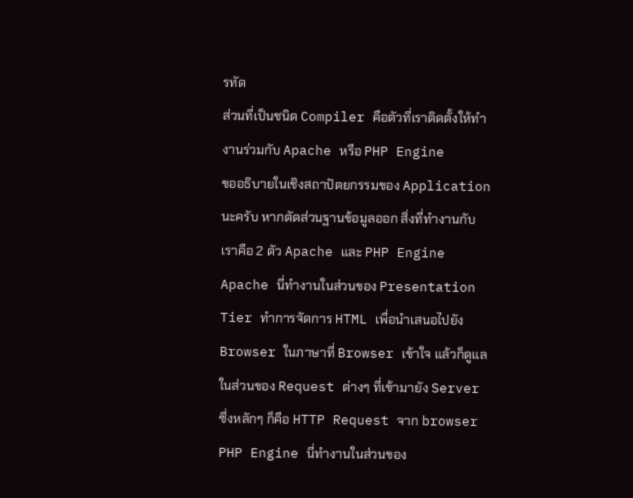รทัด
ส่วนที่เป็นชนิด Compiler คือตัวที่เราติดตั้งให้ทำงานร่วมกับ Apache หรือ PHP Engine
ขออธิบายในเชิงสถาปัตยกรรมของ Application นะครับ หากตัดส่วนฐานข้อมูลออก สิ่งที่ทำงานกับเราคือ 2 ตัว Apache และ PHP Engine
Apache นี่ทำงานในส่วนของ Presentation Tier ทำการจัดการ HTML เพื่อนำเสนอไปยัง Browser ในภาษาที่ Browser เข้าใจ แล้วก็ดูแลในส่วนของ Request ต่างๆ ที่เข้ามายัง Server ซึ่งหลักๆ ก็คือ HTTP Request จาก browser
PHP Engine นี่ทำงานในส่วนของ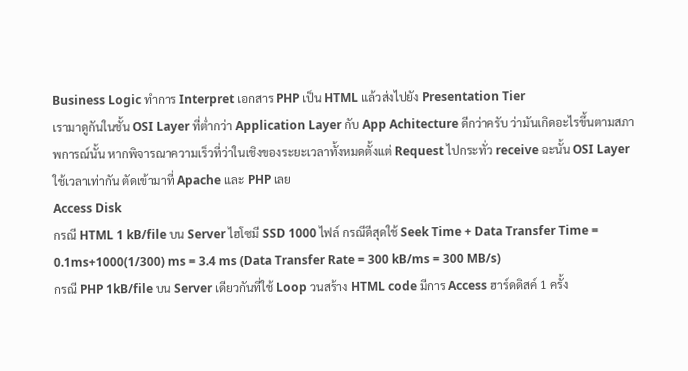Business Logic ทำการ Interpret เอกสาร PHP เป็น HTML แล้วส่งไปยัง Presentation Tier
เรามาดูกันในชั้น OSI Layer ที่ต่ำกว่า Application Layer กับ App Achitecture ดีกว่าครับ ว่ามันเกิดอะไรขึ้นตามสภาพการณ์นั้น หากพิจารณาความเร็วที่ว่าในเชิงของระยะเวลาทั้งหมดตั้งแต่ Request ไปกระทั่ว receive ฉะนั้น OSI Layer ใช้เวลาเท่ากัน ตัดเข้ามาที่ Apache และ PHP เลย
Access Disk
กรณี HTML 1 kB/file บน Server ไฮโซมี SSD 1000 ไฟล์ กรณีดีสุดใช้ Seek Time + Data Transfer Time = 0.1ms+1000(1/300) ms = 3.4 ms (Data Transfer Rate = 300 kB/ms = 300 MB/s)
กรณี PHP 1kB/file บน Server เดียวกันที่ใช้ Loop วนสร้าง HTML code มีการ Access ฮาร์ดดิสค์ 1 ครั้ง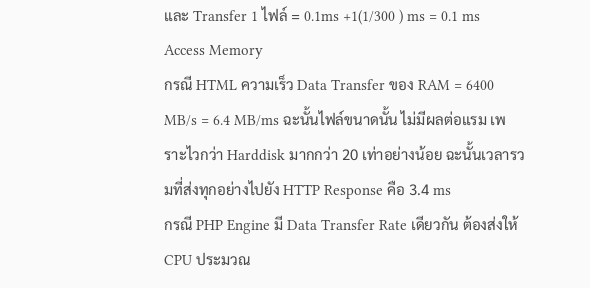และ Transfer 1 ไฟล์ = 0.1ms +1(1/300 ) ms = 0.1 ms
Access Memory
กรณี HTML ความเร็ว Data Transfer ของ RAM = 6400 MB/s = 6.4 MB/ms ฉะนั้นไฟล์ขนาดนั้น ไม่มีผลต่อแรม เพราะไวกว่า Harddisk มากกว่า 20 เท่าอย่างน้อย ฉะนั้นเวลารวมที่ส่งทุกอย่างไปยัง HTTP Response คือ 3.4 ms
กรณี PHP Engine มี Data Transfer Rate เดียวกัน ต้องส่งให้ CPU ประมวณ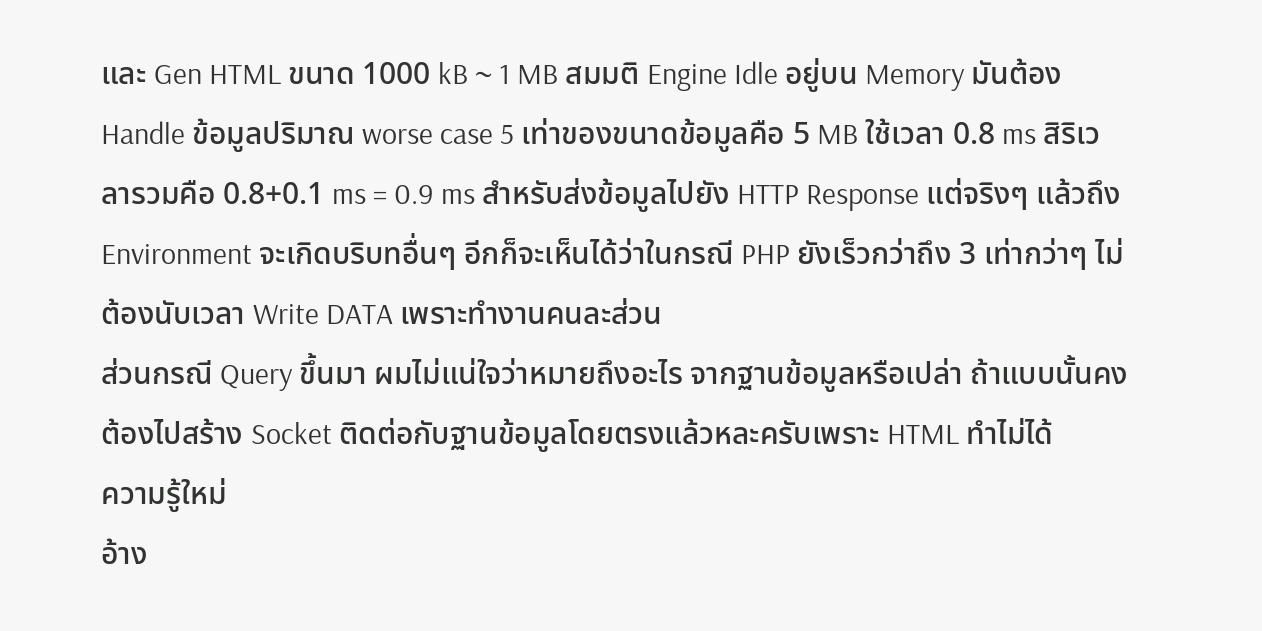และ Gen HTML ขนาด 1000 kB ~ 1 MB สมมติ Engine Idle อยู่บน Memory มันต้อง Handle ข้อมูลปริมาณ worse case 5 เท่าของขนาดข้อมูลคือ 5 MB ใช้เวลา 0.8 ms สิริเวลารวมคือ 0.8+0.1 ms = 0.9 ms สำหรับส่งข้อมูลไปยัง HTTP Response แต่จริงๆ แล้วถึง Environment จะเกิดบริบทอื่นๆ อีกก็จะเห็นได้ว่าในกรณี PHP ยังเร็วกว่าถึง 3 เท่ากว่าๆ ไม่ต้องนับเวลา Write DATA เพราะทำงานคนละส่วน
ส่วนกรณี Query ขึ้นมา ผมไม่แน่ใจว่าหมายถึงอะไร จากฐานข้อมูลหรือเปล่า ถ้าแบบนั้นคงต้องไปสร้าง Socket ติดต่อกับฐานข้อมูลโดยตรงแล้วหละครับเพราะ HTML ทำไม่ได้
ความรู้ใหม่
อ้าง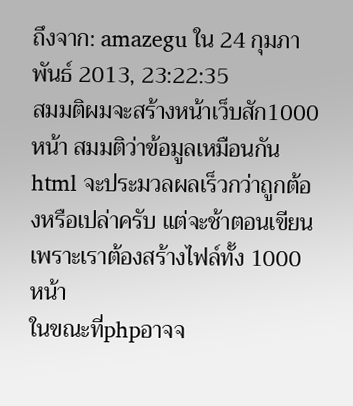ถึงจาก: amazegu ใน 24 กุมภาพันธ์ 2013, 23:22:35
สมมติผมจะสร้างหน้าเว็บสัก1000หน้า สมมติว่าข้อมูลเหมือนกัน
html จะประมวลผลเร็วกว่าถูกต้องหรือเปล่าครับ แต่จะช้าตอนเขียนเพราะเราต้องสร้างไฟล์ทั้ง 1000 หน้า
ในขณะที่phpอาจจ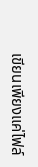เขียนเพียงแค่ไฟล์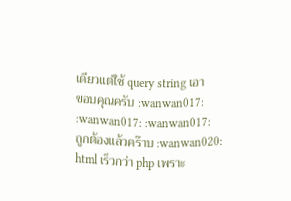เดียวแต่ใช้ query string เอา
ขอบคุณครับ :wanwan017: :wanwan017: :wanwan017:
ถูกต้องแล้วคร๊าบ :wanwan020:
html เร็วกว่า php เพราะ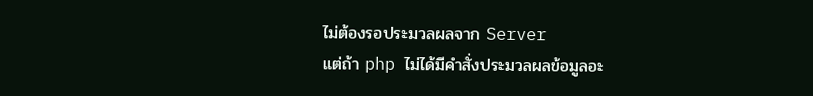ไม่ต้องรอประมวลผลจาก Server
แต่ถ้า php ไม่ได้มีคำสั่งประมวลผลข้อมูลอะ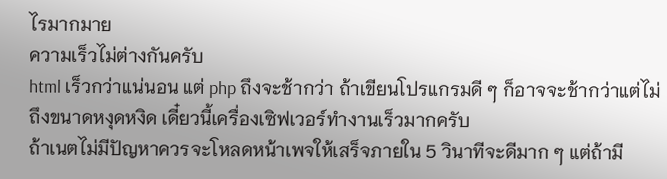ไรมากมาย
ความเร็วไม่ต่างกันครับ
html เร็วกว่าแน่นอน แต่ php ถึงจะช้ากว่า ถ้าเขียนโปรแกรมดี ๆ ก็อาจจะช้ากว่าแต่ไม่ถึงขนาดหงุดหงิด เดี๋ยวนี้เครื่องเซิฟเวอร์ทำงานเร็วมากครับ
ถ้าเนตไม่มีปัญหาควรจะโหลดหน้าเพจให้เสร็จภายใน 5 วินาทีจะดีมาก ๆ แต่ถ้ามี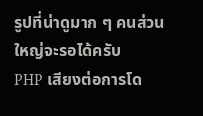รูปที่น่าดูมาก ๆ คนส่วนใหญ่จะรอได้ครับ
PHP เสียงต่อการโด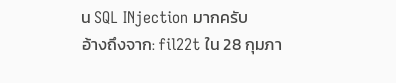น SQL INjection มากครับ
อ้างถึงจาก: fil22t ใน 28 กุมภา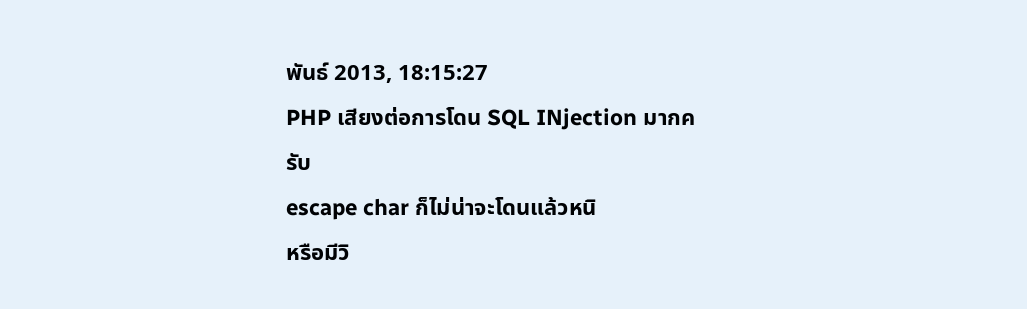พันธ์ 2013, 18:15:27
PHP เสียงต่อการโดน SQL INjection มากครับ
escape char ก็ไม่น่าจะโดนแล้วหนิ
หรือมีวิ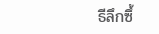ธีลึกซึ้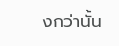งกว่านั้น